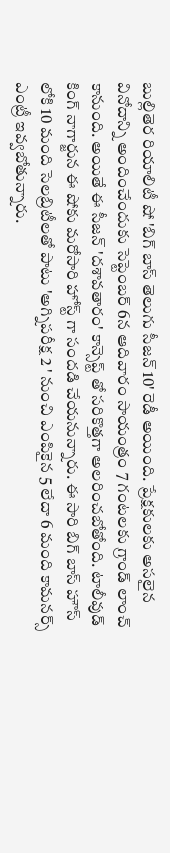బుల్లితెర రియాలిటీ షో 'బిగ్ బాస్ తెలుగు సీజన్ 10' రెడీ అయింది. ప్రేక్షకులకు అసలైన వినోదాన్ని అందించేందుకు సెప్టెంబర్ 6న ఆదివారం సాయంత్రం 7 గంటలకు గ్రాండ్ లాంచ్ కానుంది. అయితే ఈ సీజన్ 'దశావతారం' కాన్సెప్ట్ తో సరికొత్తగా అలరించబోతోంది. టాలీవుడ్ కింగ్ నాగార్జున ఈ షోకు మరోసారి హోస్ట్ గా సందడి చేయనున్నారు. ఈ సారి బిగ్ బాస్ హౌస్ లోకి 10 మంది సెలబ్రిటీలతో పాటు 'అగ్నిపరీక్ష 2 ' నుంచి ఎంపికైన 5 లేదా 6 మంది కామనర్స్ ఎంట్రీ ఇవ్వబోతున్నారు.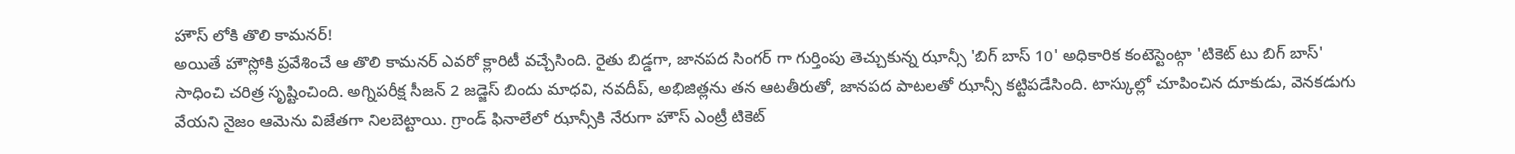హౌస్ లోకి తొలి కామనర్!
అయితే హౌస్లోకి ప్రవేశించే ఆ తొలి కామనర్ ఎవరో క్లారిటీ వచ్చేసింది. రైతు బిడ్డగా, జానపద సింగర్ గా గుర్తింపు తెచ్చుకున్న ఝాన్సీ 'బిగ్ బాస్ 10' అధికారిక కంటెస్టెంట్గా 'టికెట్ టు బిగ్ బాస్' సాధించి చరిత్ర సృష్టించింది. అగ్నిపరీక్ష సీజన్ 2 జడ్జెస్ బిందు మాధవి, నవదీప్, అభిజిత్లను తన ఆటతీరుతో, జానపద పాటలతో ఝాన్సీ కట్టిపడేసింది. టాస్కుల్లో చూపించిన దూకుడు, వెనకడుగు వేయని నైజం ఆమెను విజేతగా నిలబెట్టాయి. గ్రాండ్ ఫినాలేలో ఝాన్సీకి నేరుగా హౌస్ ఎంట్రీ టికెట్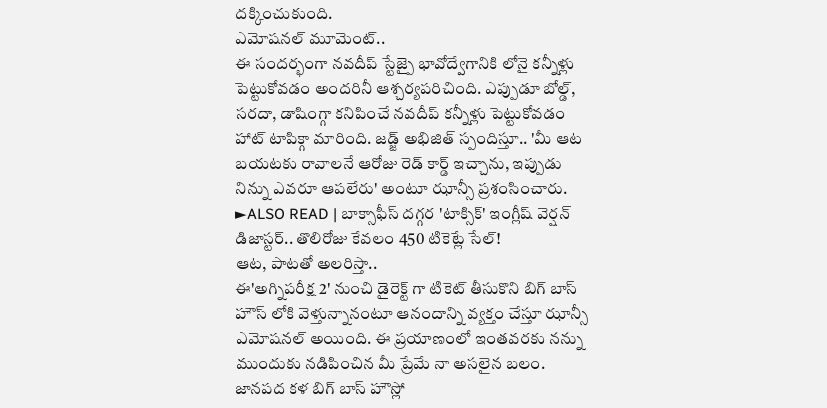దక్కించుకుంది.
ఎమోషనల్ మూమెంట్..
ఈ సందర్భంగా నవదీప్ స్టేజ్పై భావోద్వేగానికి లోనై కన్నీళ్లు పెట్టుకోవడం అందరినీ ఆశ్చర్యపరిచింది. ఎప్పుడూ బోల్డ్, సరదా, డాషింగ్గా కనిపించే నవదీప్ కన్నీళ్లు పెట్టుకోవడం హాట్ టాపిక్గా మారింది. జడ్జ్ అభిజిత్ స్పందిస్తూ.. 'మీ ఆట బయటకు రావాలనే ఆరోజు రెడ్ కార్డ్ ఇచ్చాను, ఇప్పుడు నిన్ను ఎవరూ ఆపలేరు' అంటూ ఝాన్సీ ప్రశంసించారు.
►ALSO READ | బాక్సాఫీస్ దగ్గర 'టాక్సిక్' ఇంగ్లీష్ వెర్షన్ డిజాస్టర్.. తొలిరోజు కేవలం 450 టికెట్లే సేల్!
ఆట, పాటతో అలరిస్తా..
ఈ'అగ్నిపరీక్ష 2' నుంచి డైరెక్ట్ గా టికెట్ తీసుకొని బిగ్ బాస్ హౌస్ లోకి వెళ్తున్నానంటూ ఆనందాన్ని వ్యక్తం చేస్తూ ఝాన్సీ ఎమోషనల్ అయింది. ఈ ప్రయాణంలో ఇంతవరకు నన్ను ముందుకు నడిపించిన మీ ప్రేమే నా అసలైన బలం. జానపద కళ బిగ్ బాస్ హౌస్లో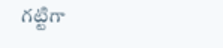గట్టిగా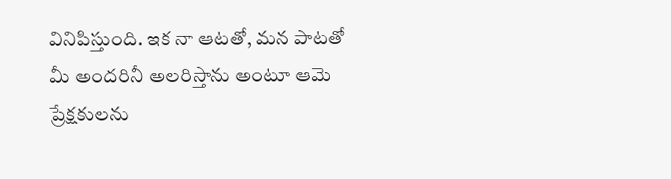వినిపిస్తుంది. ఇక నా ఆటతో, మన పాటతో మీ అందరినీ అలరిస్తాను అంటూ ఆమె ప్రేక్షకులను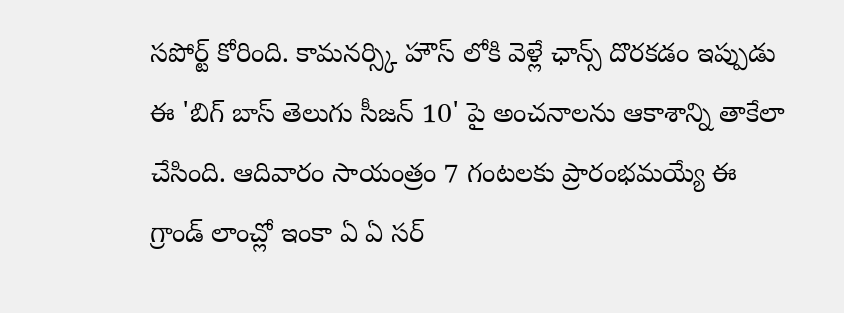సపోర్ట్ కోరింది. కామనర్స్కి హౌస్ లోకి వెళ్లే ఛాన్స్ దొరకడం ఇప్పుడు ఈ 'బిగ్ బాస్ తెలుగు సీజన్ 10' పై అంచనాలను ఆకాశాన్ని తాకేలా చేసింది. ఆదివారం సాయంత్రం 7 గంటలకు ప్రారంభమయ్యే ఈ గ్రాండ్ లాంచ్లో ఇంకా ఏ ఏ సర్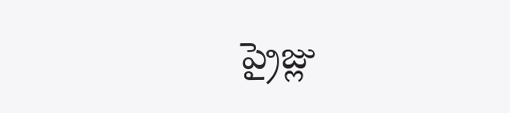ప్రైజ్లు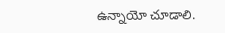ఉన్నాయో చూడాలి.